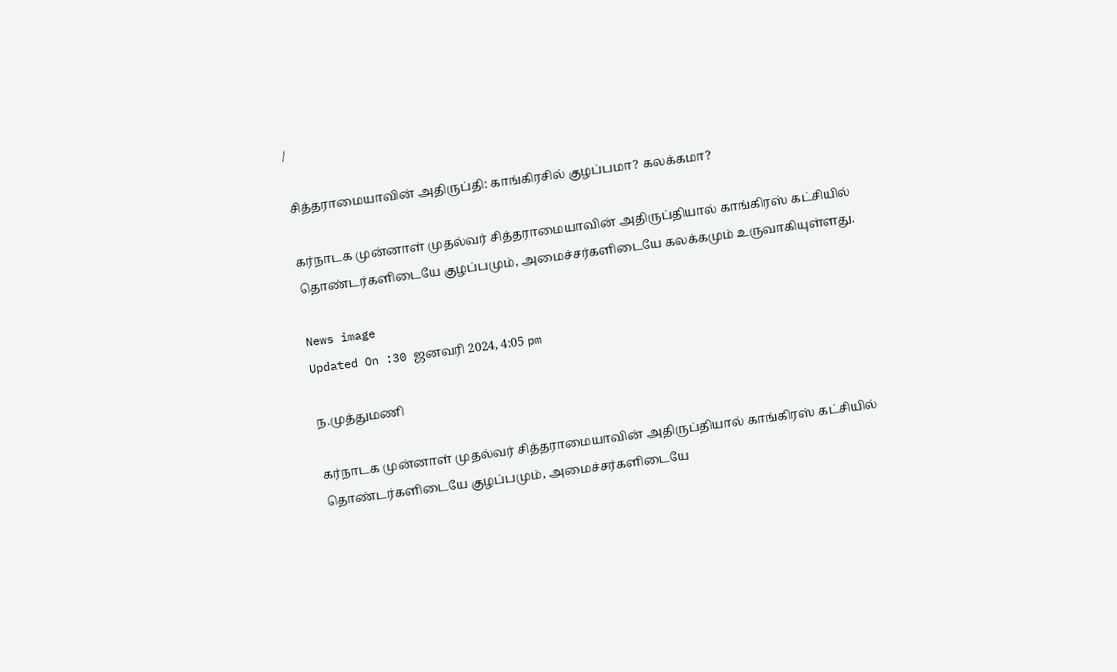/

சித்தராமையாவின் அதிருப்தி: காங்கிரசில் குழப்பமா? கலக்கமா?

கர்நாடக முன்னாள் முதல்வர் சித்தராமையாவின் அதிருப்தியால் காங்கிரஸ் கட்சியில் தொண்டர்களிடையே குழப்பமும், அமைச்சர்களிடையே கலக்கமும் உருவாகியுள்ளது.

News image
Updated On :30 ஜனவரி 2024, 4:05 pm

ந.முத்துமணி

கர்நாடக முன்னாள் முதல்வர் சித்தராமையாவின் அதிருப்தியால் காங்கிரஸ் கட்சியில் தொண்டர்களிடையே குழப்பமும், அமைச்சர்களிடையே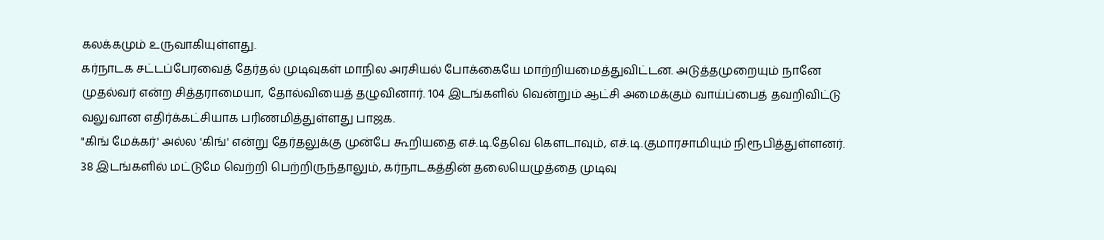கலக்கமும் உருவாகியுள்ளது.
கர்நாடக சட்டப்பேரவைத் தேர்தல் முடிவுகள் மாநில அரசியல் போக்கையே மாற்றியமைத்துவிட்டன. அடுத்தமுறையும் நானே முதல்வர் என்ற சித்தராமையா, தோல்வியைத் தழுவினார். 104 இடங்களில் வென்றும் ஆட்சி அமைக்கும் வாய்ப்பைத் தவறிவிட்டு வலுவான எதிர்க்கட்சியாக பரிணமித்துள்ளது பாஜக.
"கிங் மேக்கர்' அல்ல 'கிங்' என்று தேர்தலுக்கு முன்பே கூறியதை எச்.டி.தேவெ கெளடாவும், எச்.டி.குமாரசாமியும் நிரூபித்துள்ளனர். 38 இடங்களில் மட்டுமே வெற்றி பெற்றிருந்தாலும், கர்நாடகத்தின் தலையெழுத்தை முடிவு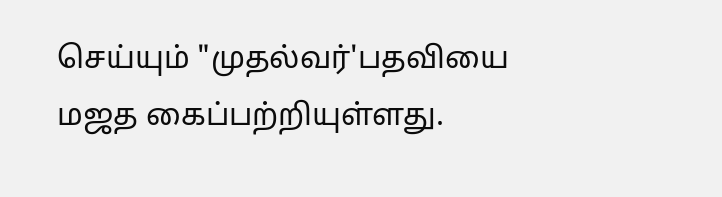செய்யும் "முதல்வர்'பதவியை மஜத கைப்பற்றியுள்ளது.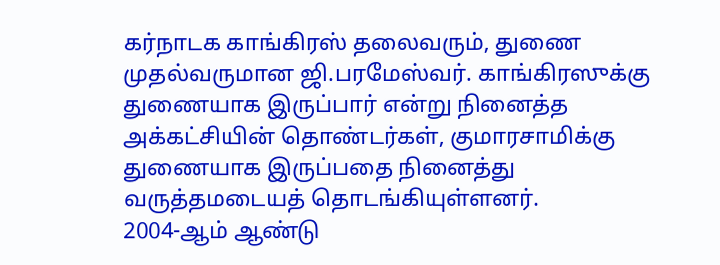கர்நாடக காங்கிரஸ் தலைவரும், துணை முதல்வருமான ஜி.பரமேஸ்வர். காங்கிரஸுக்கு துணையாக இருப்பார் என்று நினைத்த அக்கட்சியின் தொண்டர்கள், குமாரசாமிக்கு துணையாக இருப்பதை நினைத்து வருத்தமடையத் தொடங்கியுள்ளனர்.
2004-ஆம் ஆண்டு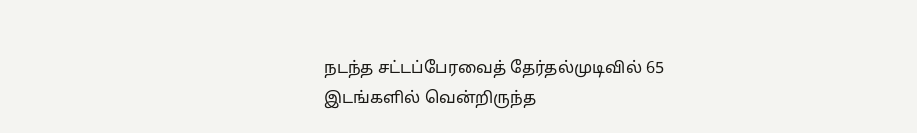நடந்த சட்டப்பேரவைத் தேர்தல்முடிவில் 65 இடங்களில் வென்றிருந்த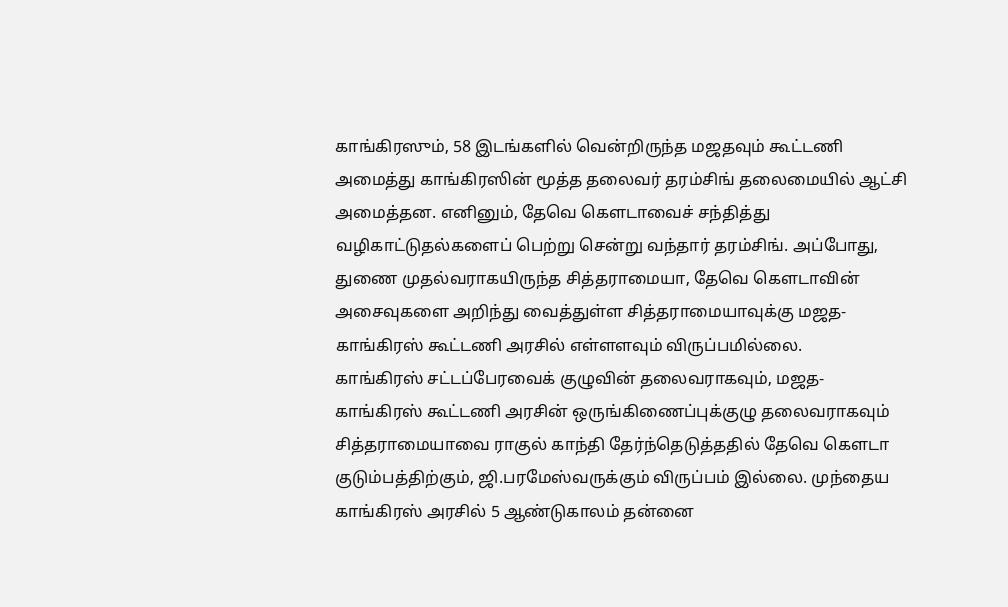காங்கிரஸும், 58 இடங்களில் வென்றிருந்த மஜதவும் கூட்டணி அமைத்து காங்கிரஸின் மூத்த தலைவர் தரம்சிங் தலைமையில் ஆட்சி அமைத்தன. எனினும், தேவெ கெளடாவைச் சந்தித்து வழிகாட்டுதல்களைப் பெற்று சென்று வந்தார் தரம்சிங். அப்போது, துணை முதல்வராகயிருந்த சித்தராமையா, தேவெ கெளடாவின் அசைவுகளை அறிந்து வைத்துள்ள சித்தராமையாவுக்கு மஜத-காங்கிரஸ் கூட்டணி அரசில் எள்ளளவும் விருப்பமில்லை.
காங்கிரஸ் சட்டப்பேரவைக் குழுவின் தலைவராகவும், மஜத-காங்கிரஸ் கூட்டணி அரசின் ஒருங்கிணைப்புக்குழு தலைவராகவும் சித்தராமையாவை ராகுல் காந்தி தேர்ந்தெடுத்ததில் தேவெ கெளடா குடும்பத்திற்கும், ஜி.பரமேஸ்வருக்கும் விருப்பம் இல்லை. முந்தைய காங்கிரஸ் அரசில் 5 ஆண்டுகாலம் தன்னை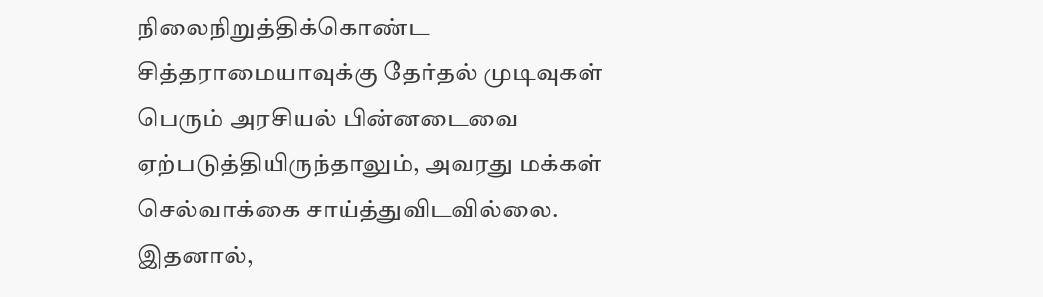நிலைநிறுத்திக்கொண்ட சித்தராமையாவுக்கு தேர்தல் முடிவுகள் பெரும் அரசியல் பின்னடைவை ஏற்படுத்தியிருந்தாலும், அவரது மக்கள் செல்வாக்கை சாய்த்துவிடவில்லை. இதனால்,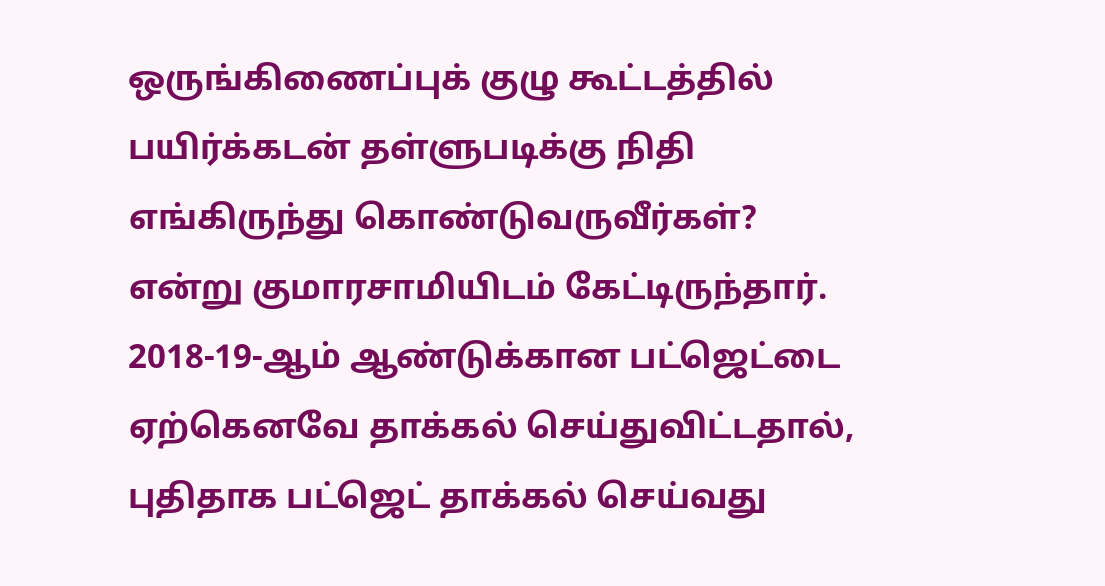ஒருங்கிணைப்புக் குழு கூட்டத்தில் பயிர்க்கடன் தள்ளுபடிக்கு நிதி எங்கிருந்து கொண்டுவருவீர்கள்? என்று குமாரசாமியிடம் கேட்டிருந்தார்.
2018-19-ஆம் ஆண்டுக்கான பட்ஜெட்டை ஏற்கெனவே தாக்கல் செய்துவிட்டதால், புதிதாக பட்ஜெட் தாக்கல் செய்வது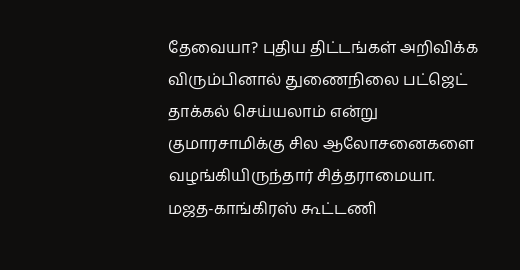தேவையா? புதிய திட்டங்கள் அறிவிக்க விரும்பினால் துணைநிலை பட்ஜெட் தாக்கல் செய்யலாம் என்று குமாரசாமிக்கு சில ஆலோசனைகளை வழங்கியிருந்தார் சித்தராமையா.
மஜத-காங்கிரஸ் கூட்டணி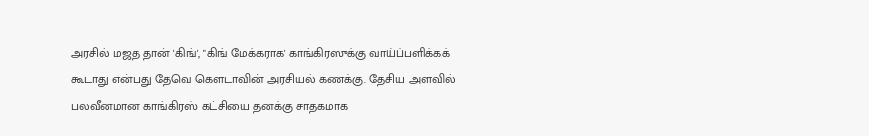அரசில் மஜத தான் 'கிங்', "கிங் மேக்கராக' காங்கிரஸுக்கு வாய்ப்பளிக்கக் கூடாது என்பது தேவெ கெளடாவின் அரசியல் கணக்கு. தேசிய அளவில் பலவீனமான காங்கிரஸ் கட்சியை தனக்கு சாதகமாக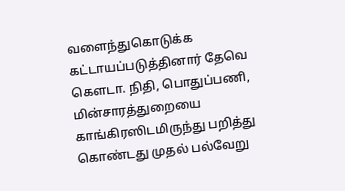வளைந்துகொடுக்க கட்டாயப்படுத்தினார் தேவெ கெளடா. நிதி, பொதுப்பணி, மின்சாரத்துறையை காங்கிரஸிடமிருந்து பறித்து கொண்டது முதல் பல்வேறு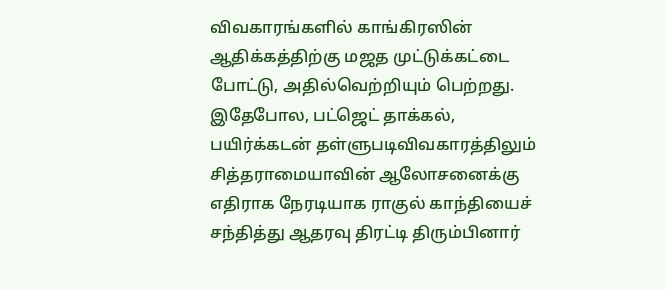விவகாரங்களில் காங்கிரஸின் ஆதிக்கத்திற்கு மஜத முட்டுக்கட்டை போட்டு, அதில்வெற்றியும் பெற்றது.
இதேபோல, பட்ஜெட் தாக்கல், பயிர்க்கடன் தள்ளுபடிவிவகாரத்திலும் சித்தராமையாவின் ஆலோசனைக்கு எதிராக நேரடியாக ராகுல் காந்தியைச் சந்தித்து ஆதரவு திரட்டி திரும்பினார்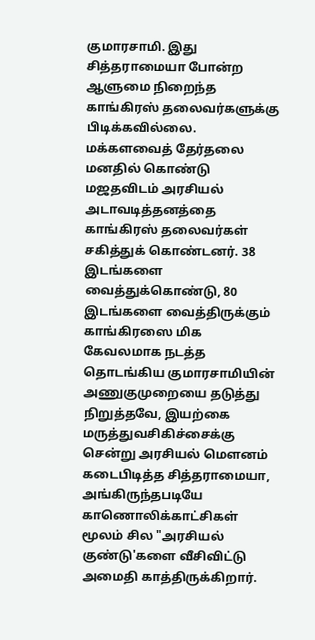குமாரசாமி. இது சித்தராமையா போன்ற ஆளுமை நிறைந்த காங்கிரஸ் தலைவர்களுக்கு பிடிக்கவில்லை.
மக்களவைத் தேர்தலை மனதில் கொண்டு மஜதவிடம் அரசியல் அடாவடித்தனத்தை காங்கிரஸ் தலைவர்கள் சகித்துக் கொண்டனர். 38 இடங்களை வைத்துக்கொண்டு, 80 இடங்களை வைத்திருக்கும் காங்கிரஸை மிக கேவலமாக நடத்த தொடங்கிய குமாரசாமியின் அணுகுமுறையை தடுத்து நிறுத்தவே, இயற்கை மருத்துவசிகிச்சைக்கு சென்று அரசியல் மெளனம் கடைபிடித்த சித்தராமையா, அங்கிருந்தபடியே காணொலிக்காட்சிகள் மூலம் சில "அரசியல் குண்டு'களை வீசிவிட்டு அமைதி காத்திருக்கிறார்.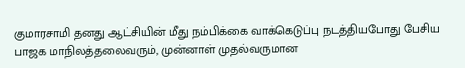குமாரசாமி தனது ஆட்சியின் மீது நம்பிக்கை வாக்கெடுப்பு நடத்தியபோது பேசிய பாஜக மாநிலத்தலைவரும், முன்னாள் முதல்வருமான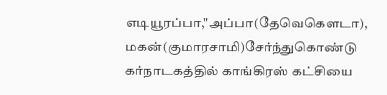எடியூரப்பா,"அப்பா(தேவெகெளடா), மகன்(குமாரசாமி)சேர்ந்துகொண்டு கர்நாடகத்தில் காங்கிரஸ் கட்சியை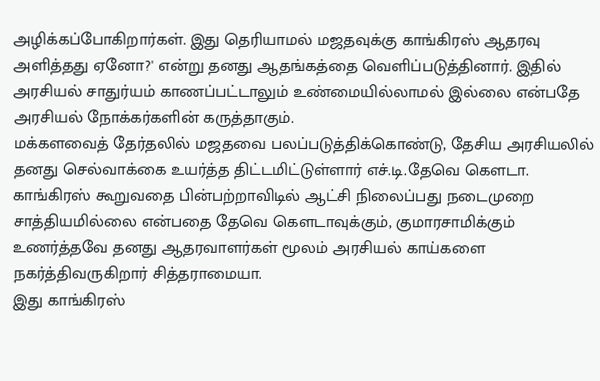அழிக்கப்போகிறார்கள். இது தெரியாமல் மஜதவுக்கு காங்கிரஸ் ஆதரவு அளித்தது ஏனோ?' என்று தனது ஆதங்கத்தை வெளிப்படுத்தினார். இதில் அரசியல் சாதுர்யம் காணப்பட்டாலும் உண்மையில்லாமல் இல்லை என்பதே அரசியல் நோக்கர்களின் கருத்தாகும்.
மக்களவைத் தேர்தலில் மஜதவை பலப்படுத்திக்கொண்டு, தேசிய அரசியலில் தனது செல்வாக்கை உயர்த்த திட்டமிட்டுள்ளார் எச்.டி.தேவெ கெளடா. காங்கிரஸ் கூறுவதை பின்பற்றாவிடில் ஆட்சி நிலைப்பது நடைமுறை சாத்தியமில்லை என்பதை தேவெ கெளடாவுக்கும், குமாரசாமிக்கும் உணர்த்தவே தனது ஆதரவாளர்கள் மூலம் அரசியல் காய்களை நகர்த்திவருகிறார் சித்தராமையா.
இது காங்கிரஸ்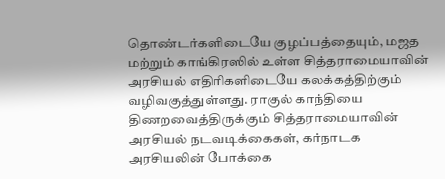தொண்டர்களிடையே குழப்பத்தையும், மஜத மற்றும் காங்கிரஸில் உள்ள சித்தராமையாவின் அரசியல் எதிரிகளிடையே கலக்கத்திற்கும் வழிவகுத்துள்ளது. ராகுல் காந்தியை திணறவைத்திருக்கும் சித்தராமையாவின் அரசியல் நடவடிக்கைகள், கர்நாடக அரசியலின் போக்கை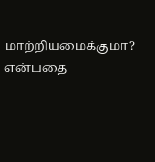மாற்றியமைக்குமா? என்பதை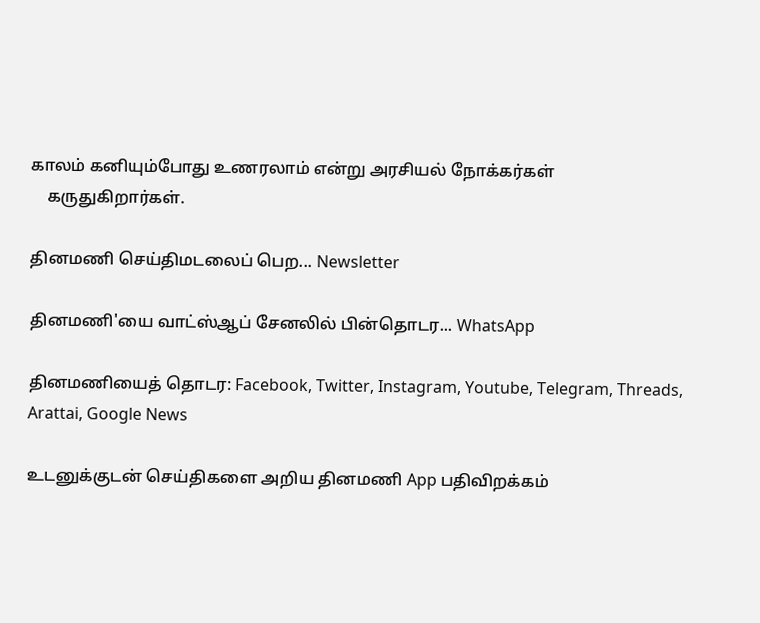காலம் கனியும்போது உணரலாம் என்று அரசியல் நோக்கர்கள்
    கருதுகிறார்கள்.

தினமணி செய்திமடலைப் பெற... Newsletter

தினமணி'யை வாட்ஸ்ஆப் சேனலில் பின்தொடர... WhatsApp

தினமணியைத் தொடர: Facebook, Twitter, Instagram, Youtube, Telegram, Threads, Arattai, Google News

உடனுக்குடன் செய்திகளை அறிய தினமணி App பதிவிறக்கம்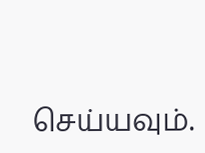செய்யவும்.